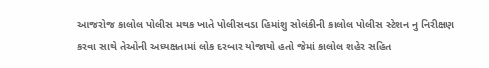આજરોજ કાલોલ પોલીસ મથક ખાતે પોલીસવડા હિમાંશુ સોલંકીની કાલોલ પોલીસ સ્ટેશન નુ નિરીક્ષણ કરવા સાથે તેઓની અધ્યક્ષતામાં લોક દરબાર યોજાયો હતો જેમાં કાલોલ શહેર સહિત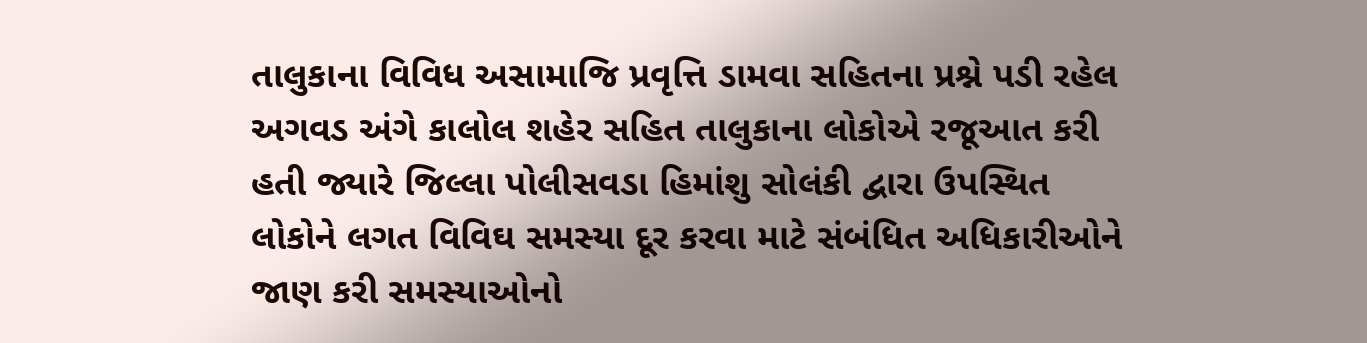તાલુકાના વિવિધ અસામાજિ પ્રવૃત્તિ ડામવા સહિતના પ્રશ્ને પડી રહેલ અગવડ અંગે કાલોલ શહેર સહિત તાલુકાના લોકોએ રજૂઆત કરી હતી જ્યારે જિલ્લા પોલીસવડા હિમાંશુ સોલંકી દ્વારા ઉપસ્થિત લોકોને લગત વિવિઘ સમસ્યા દૂર કરવા માટે સંબંધિત અધિકારીઓને જાણ કરી સમસ્યાઓનો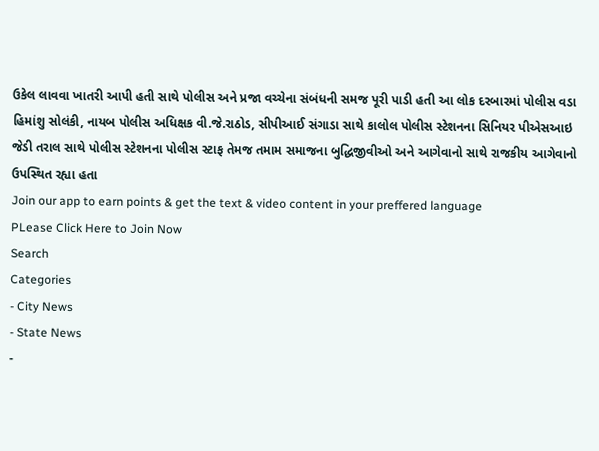ઉકેલ લાવવા ખાતરી આપી હતી સાથે પોલીસ અને પ્રજા વચ્ચેના સંબંધની સમજ પૂરી પાડી હતી આ લોક દરબારમાં પોલીસ વડા હિમાંશુ સોલંકી, નાયબ પોલીસ અધિક્ષક વી.જે.રાઠોડ, સીપીઆઈ સંગાડા સાથે કાલોલ પોલીસ સ્ટેશનના સિનિયર પીએસઆઇ જેડી તરાલ સાથે પોલીસ સ્ટેશનના પોલીસ સ્ટાફ તેમજ તમામ સમાજના બુદ્ધિજીવીઓ અને આગેવાનો સાથે રાજકીય આગેવાનો ઉપસ્થિત રહ્યા હતા
Join our app to earn points & get the text & video content in your preffered language
PLease Click Here to Join Now
Search
Categories
- City News
- State News
-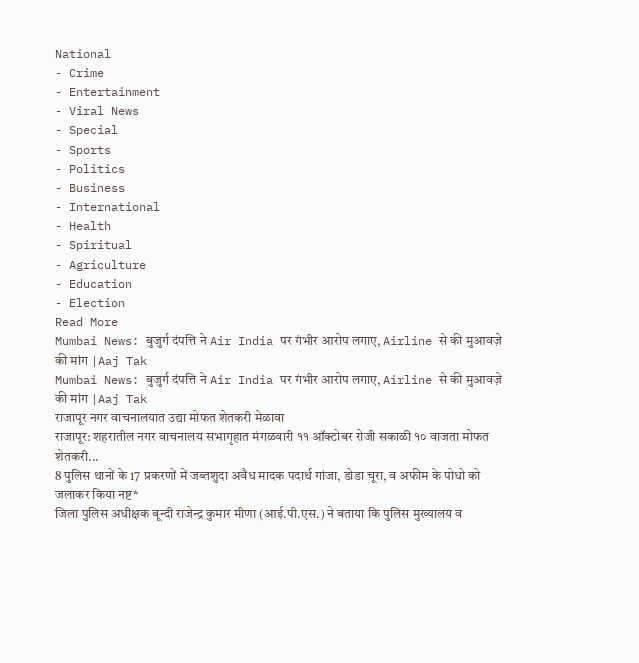National
- Crime
- Entertainment
- Viral News
- Special
- Sports
- Politics
- Business
- International
- Health
- Spiritual
- Agriculture
- Education
- Election
Read More
Mumbai News: बुजुर्ग दंपत्ति ने Air India पर गंभीर आरोप लगाए, Airline से की मुआवज़े की मांग |Aaj Tak
Mumbai News: बुजुर्ग दंपत्ति ने Air India पर गंभीर आरोप लगाए, Airline से की मुआवज़े की मांग |Aaj Tak
राजापूर नगर वाचनालयात उद्या मोफत शेतकरी मेळावा
राजापूर: शहरातील नगर वाचनालय सभागृहात मंगळवारी ११ ऑक्टोबर रोजी सकाळी १० वाजता मोफत शेतकरी...
8 पुलिस थानों के 17 प्रकरणों में जब्तशुदा अवैध मादक पदार्थ गांजा, डोडा चूरा, व अफीम के पोधो को जलाकर किया नष्ट*
जिला पुलिस अधीक्षक बून्दी राजेन्द्र कुमार मीणा (आई.पी.एस.) ने बताया कि पुलिस मुख्यालय व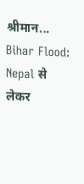श्रीमान...
Bihar Flood: Nepal से लेकर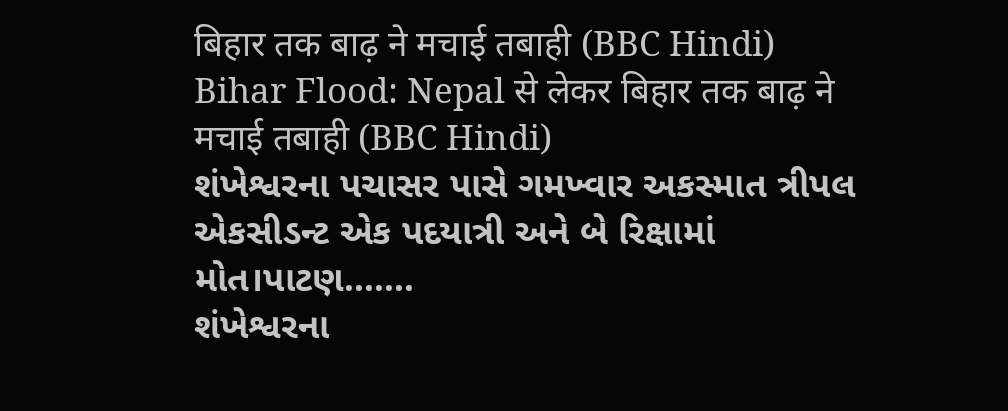बिहार तक बाढ़ ने मचाई तबाही (BBC Hindi)
Bihar Flood: Nepal से लेकर बिहार तक बाढ़ ने मचाई तबाही (BBC Hindi)
શંખેશ્વરના પચાસર પાસે ગમખ્વાર અકસ્માત ત્રીપલ એકસીડન્ટ એક પદયાત્રી અને બે રિક્ષામાં મોત।પાટણ.......
શંખેશ્વરના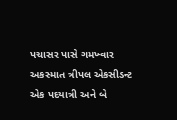પચાસર પાસે ગમખ્વાર અકસ્માત ત્રીપલ એકસીડન્ટ એક પદયાત્રી અને બે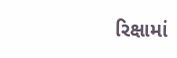રિક્ષામાં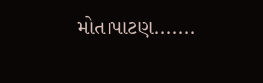મોત।પાટણ.......